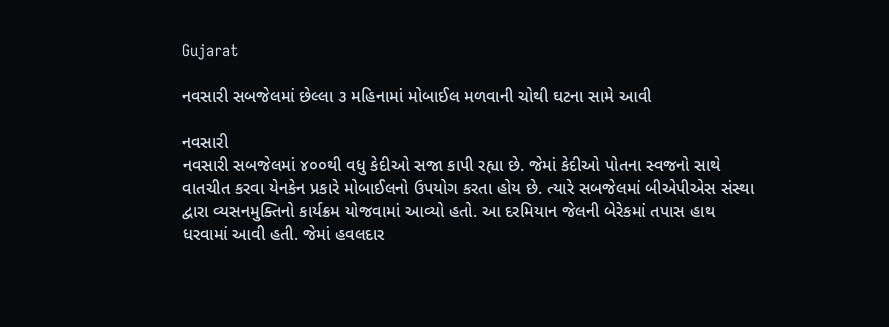Gujarat

નવસારી સબજેલમાં છેલ્લા ૩ મહિનામાં મોબાઈલ મળવાની ચોથી ઘટના સામે આવી

નવસારી
નવસારી સબજેલમાં ૪૦૦થી વધુ કેદીઓ સજા કાપી રહ્યા છે. જેમાં કેદીઓ પોતના સ્વજનો સાથે વાતચીત કરવા યેનકેન પ્રકારે મોબાઈલનો ઉપયોગ કરતા હોય છે. ત્યારે સબજેલમાં બીએપીએસ સંસ્થા દ્વારા વ્યસનમુક્તિનો કાર્યક્રમ યોજવામાં આવ્યો હતો. આ દરમિયાન જેલની બેરેકમાં તપાસ હાથ ધરવામાં આવી હતી. જેમાં હવલદાર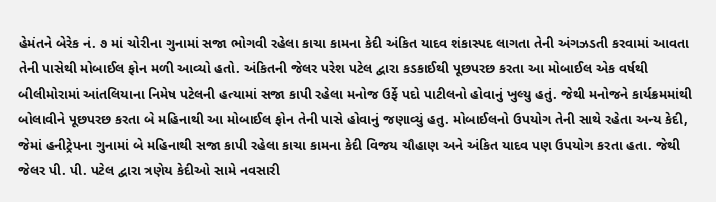હેમંતને બેરેક નં. ૭ માં ચોરીના ગુનામાં સજા ભોગવી રહેલા કાચા કામના કેદી અંકિત યાદવ શંકાસ્પદ લાગતા તેની અંગઝડતી કરવામાં આવતા તેની પાસેથી મોબાઈલ ફોન મળી આવ્યો હતો. અંકિતની જેલર પરેશ પટેલ દ્વારા કડકાઈથી પૂછપરછ કરતા આ મોબાઈલ એક વર્ષથી બીલીમોરામાં આંતલિયાના નિમેષ પટેલની હત્યામાં સજા કાપી રહેલા મનોજ ઉર્ફે પદો પાટીલનો હોવાનું ખુલ્યુ હતું. જેથી મનોજને કાર્યક્રમમાંથી બોલાવીને પૂછપરછ કરતા બે મહિનાથી આ મોબાઈલ ફોન તેની પાસે હોવાનું જણાવ્યું હતુ. મોબાઈલનો ઉપયોગ તેની સાથે રહેતા અન્ય કેદી, જેમાં હનીટ્રેપના ગુનામાં બે મહિનાથી સજા કાપી રહેલા કાચા કામના કેદી વિજય ચૌહાણ અને અંકિત યાદવ પણ ઉપયોગ કરતા હતા. જેથી જેલર પી. પી. પટેલ દ્વારા ત્રણેય કેદીઓ સામે નવસારી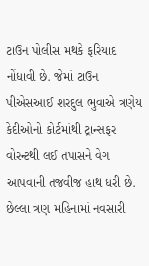ટાઉન પોલીસ મથકે ફરિયાદ નોંધાવી છે. જેમાં ટાઉન પીએસઆઈ શરદુલ ભુવાએ ત્રણેય કેદીઓનો કોર્ટમાંથી ટ્રાન્સફર વોરન્ટથી લઈ તપાસને વેગ આપવાની તજવીજ હાથ ધરી છે. છેલ્લા ત્રણ મહિનામાં નવસારી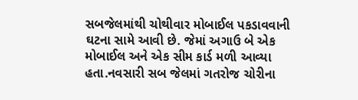સબજેલમાંથી ચોથીવાર મોબાઈલ પકડાવવાની ઘટના સામે આવી છે. જેમાં અગાઉ બે એક મોબાઈલ અને એક સીમ કાર્ડ મળી આવ્યા હતા.નવસારી સબ જેલમાં ગતરોજ ચોરીના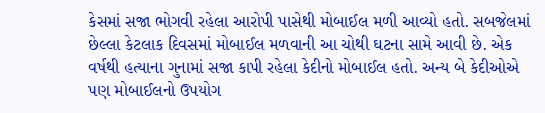કેસમાં સજા ભોગવી રહેલા આરોપી પાસેથી મોબાઈલ મળી આવ્યો હતો. સબજેલમાં છેલ્લા કેટલાક દિવસમાં મોબાઈલ મળવાની આ ચોથી ઘટના સામે આવી છે. એક વર્ષથી હત્યાના ગુનામાં સજા કાપી રહેલા કેદીનો મોબાઈલ હતો. અન્ય બે કેદીઓએ પણ મોબાઈલનો ઉપયોગ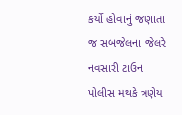કર્યો હોવાનું જણાતા જ સબજેલના જેલરે નવસારી ટાઉન પોલીસ મથકે ત્રણેય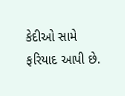કેદીઓ સામે ફરિયાદ આપી છે.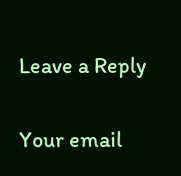Leave a Reply

Your email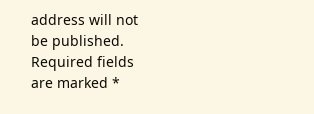address will not be published. Required fields are marked *